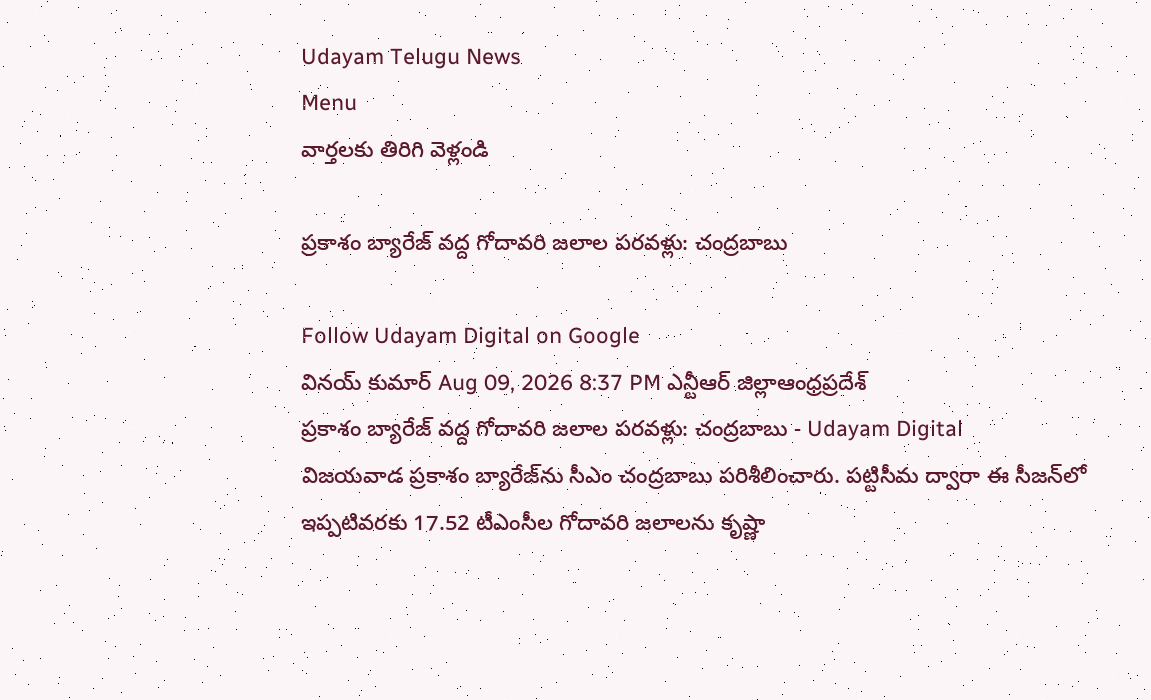Udayam Telugu News
Menu
వార్తలకు తిరిగి వెళ్లండి

ప్రకాశం బ్యారేజ్ వద్ద గోదావరి జలాల పరవళ్లు: చంద్రబాబు

Follow Udayam Digital on Google
వినయ్ కుమార్ Aug 09, 2026 8:37 PM ఎన్టీఆర్ జిల్లాఆంధ్రప్రదేశ్
ప్రకాశం బ్యారేజ్ వద్ద గోదావరి జలాల పరవళ్లు: చంద్రబాబు - Udayam Digital
విజయవాడ ప్రకాశం బ్యారేజ్‌ను సీఎం చంద్రబాబు పరిశీలించారు. పట్టిసీమ ద్వారా ఈ సీజన్‌లో ఇప్పటివరకు 17.52 టీఎంసీల గోదావరి జలాలను కృష్ణా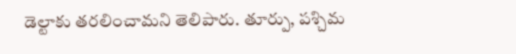డెల్టాకు తరలించామని తెలిపారు. తూర్పు, పశ్చిమ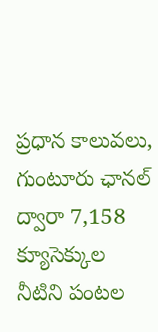ప్రధాన కాలువలు, గుంటూరు ఛానల్ ద్వారా 7,158 క్యూసెక్కుల నీటిని పంటల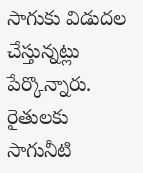సాగుకు విడుదల చేస్తున్నట్లు పేర్కొన్నారు. రైతులకు సాగునీటి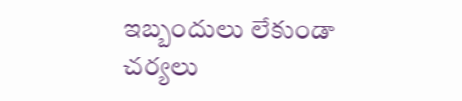ఇబ్బందులు లేకుండా చర్యలు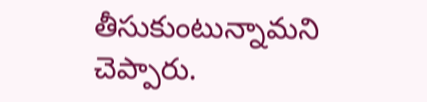తీసుకుంటున్నామని చెప్పారు.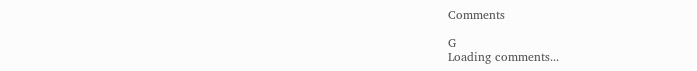Comments

G
Loading comments...